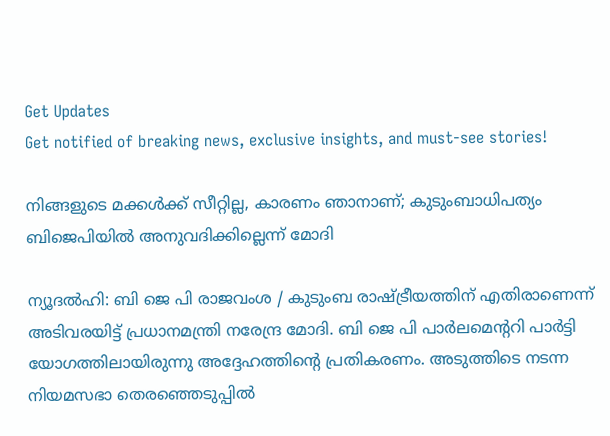Get Updates
Get notified of breaking news, exclusive insights, and must-see stories!

നിങ്ങളുടെ മക്കള്‍ക്ക് സീറ്റില്ല, കാരണം ഞാനാണ്; കുടുംബാധിപത്യം ബിജെപിയില്‍ അനുവദിക്കില്ലെന്ന് മോദി

ന്യൂദല്‍ഹി: ബി ജെ പി രാജവംശ / കുടുംബ രാഷ്ട്രീയത്തിന് എതിരാണെന്ന് അടിവരയിട്ട് പ്രധാനമന്ത്രി നരേന്ദ്ര മോദി. ബി ജെ പി പാര്‍ലമെന്ററി പാര്‍ട്ടി യോഗത്തിലായിരുന്നു അദ്ദേഹത്തിന്റെ പ്രതികരണം. അടുത്തിടെ നടന്ന നിയമസഭാ തെരഞ്ഞെടുപ്പില്‍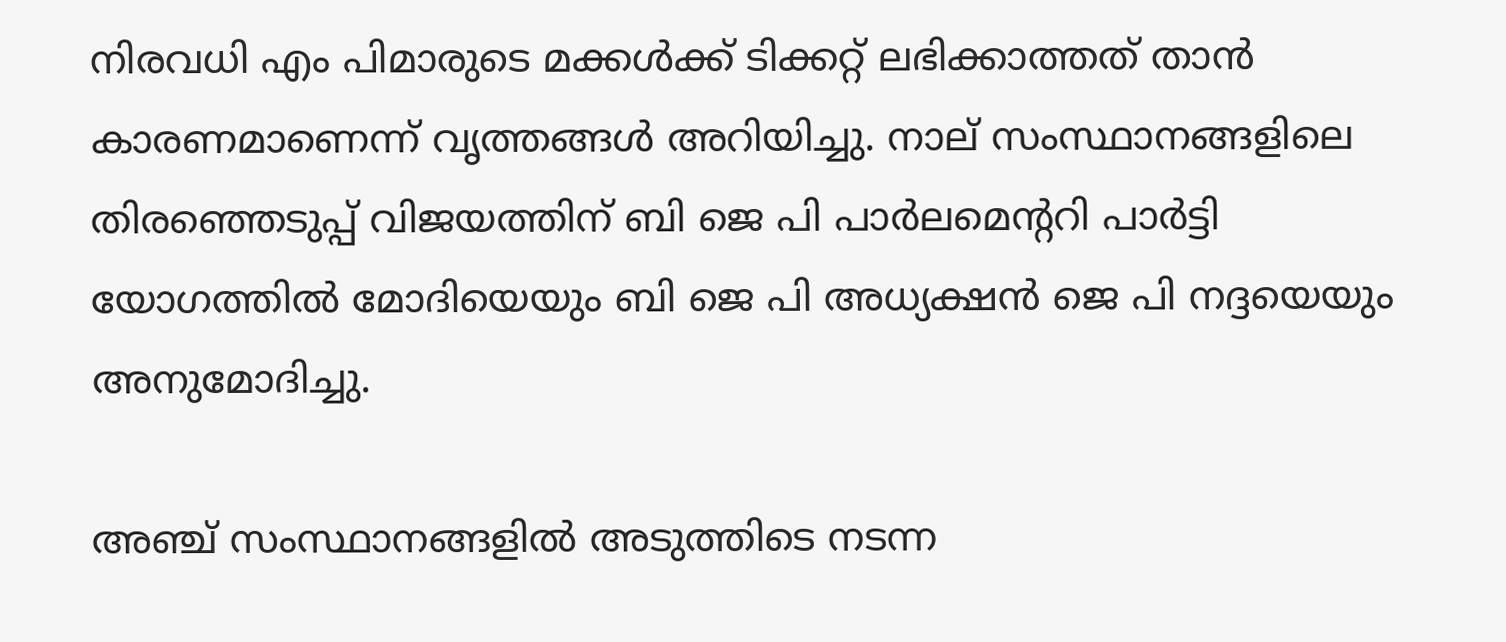നിരവധി എം പിമാരുടെ മക്കള്‍ക്ക് ടിക്കറ്റ് ലഭിക്കാത്തത് താന്‍ കാരണമാണെന്ന് വൃത്തങ്ങള്‍ അറിയിച്ചു. നാല് സംസ്ഥാനങ്ങളിലെ തിരഞ്ഞെടുപ്പ് വിജയത്തിന് ബി ജെ പി പാര്‍ലമെന്ററി പാര്‍ട്ടി യോഗത്തില്‍ മോദിയെയും ബി ജെ പി അധ്യക്ഷന്‍ ജെ പി നദ്ദയെയും അനുമോദിച്ചു.

അഞ്ച് സംസ്ഥാനങ്ങളില്‍ അടുത്തിടെ നടന്ന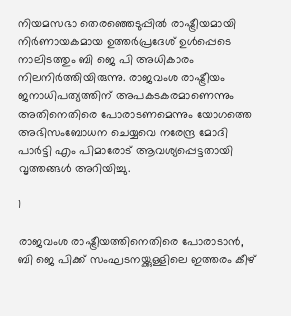നിയമസഭാ തെരഞ്ഞെടുപ്പില്‍ രാഷ്ട്രീയമായി നിര്‍ണായകമായ ഉത്തര്‍പ്രദേശ് ഉള്‍പ്പെടെ നാലിടത്തും ബി ജെ പി അധികാരം നിലനിര്‍ത്തിയിരുന്നു. രാജവംശ രാഷ്ട്രീയം ജനാധിപത്യത്തിന് അപകടകരമാണെന്നും അതിനെതിരെ പോരാടണമെന്നും യോഗത്തെ അഭിസംബോധന ചെയ്യവെ നരേന്ദ്ര മോദി പാര്‍ട്ടി എം പിമാരോട് ആവശ്യപ്പെട്ടതായി വൃത്തങ്ങള്‍ അറിയിച്ചു.

1

രാജവംശ രാഷ്ട്രീയത്തിനെതിരെ പോരാടാന്‍, ബി ജെ പിക്ക് സംഘടനയ്ക്കുള്ളിലെ ഇത്തരം കീഴ്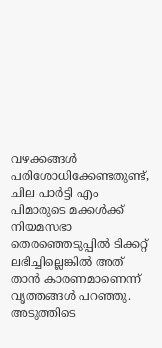വഴക്കങ്ങള്‍ പരിശോധിക്കേണ്ടതുണ്ട്, ചില പാര്‍ട്ടി എം പിമാരുടെ മക്കള്‍ക്ക് നിയമസഭാ തെരഞ്ഞെടുപ്പില്‍ ടിക്കറ്റ് ലഭിച്ചില്ലെങ്കില്‍ അത് താന്‍ കാരണമാണെന്ന് വൃത്തങ്ങള്‍ പറഞ്ഞു. അടുത്തിടെ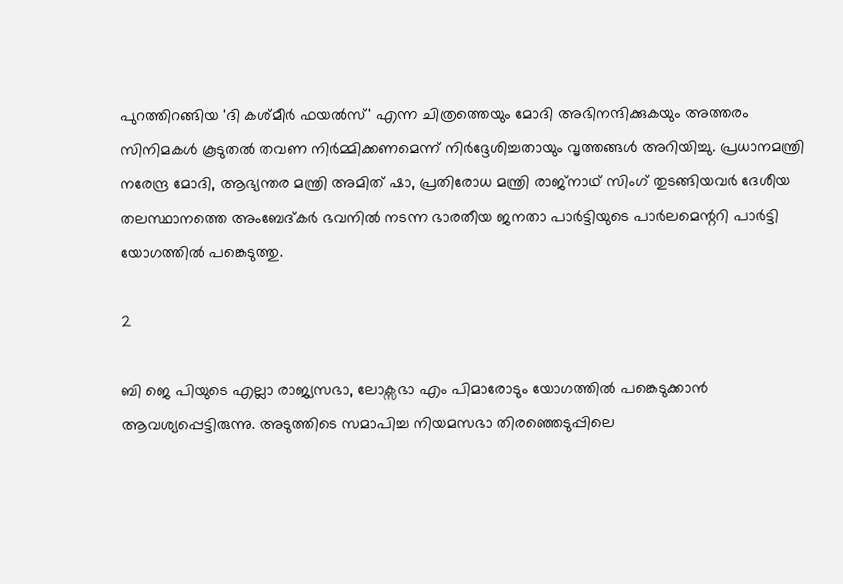പുറത്തിറങ്ങിയ 'ദി കശ്മീര്‍ ഫയല്‍സ്' എന്ന ചിത്രത്തെയും മോദി അഭിനന്ദിക്കുകയും അത്തരം സിനിമകള്‍ കൂടുതല്‍ തവണ നിര്‍മ്മിക്കണമെന്ന് നിര്‍ദ്ദേശിച്ചതായും വൃത്തങ്ങള്‍ അറിയിച്ചു. പ്രധാനമന്ത്രി നരേന്ദ്ര മോദി, ആഭ്യന്തര മന്ത്രി അമിത് ഷാ, പ്രതിരോധ മന്ത്രി രാജ്നാഥ് സിംഗ് തുടങ്ങിയവര്‍ ദേശീയ തലസ്ഥാനത്തെ അംബേദ്കര്‍ ഭവനില്‍ നടന്ന ഭാരതീയ ജനതാ പാര്‍ട്ടിയുടെ പാര്‍ലമെന്ററി പാര്‍ട്ടി യോഗത്തില്‍ പങ്കെടുത്തു.

2

ബി ജെ പിയുടെ എല്ലാ രാജ്യസഭാ, ലോക്സഭാ എം പിമാരോടും യോഗത്തില്‍ പങ്കെടുക്കാന്‍ ആവശ്യപ്പെട്ടിരുന്നു. അടുത്തിടെ സമാപിച്ച നിയമസഭാ തിരഞ്ഞെടുപ്പിലെ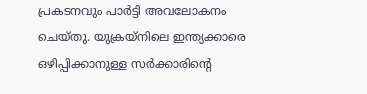പ്രകടനവും പാര്‍ട്ടി അവലോകനം ചെയ്തു. യുക്രയ്നിലെ ഇന്ത്യക്കാരെ ഒഴിപ്പിക്കാനുള്ള സര്‍ക്കാരിന്റെ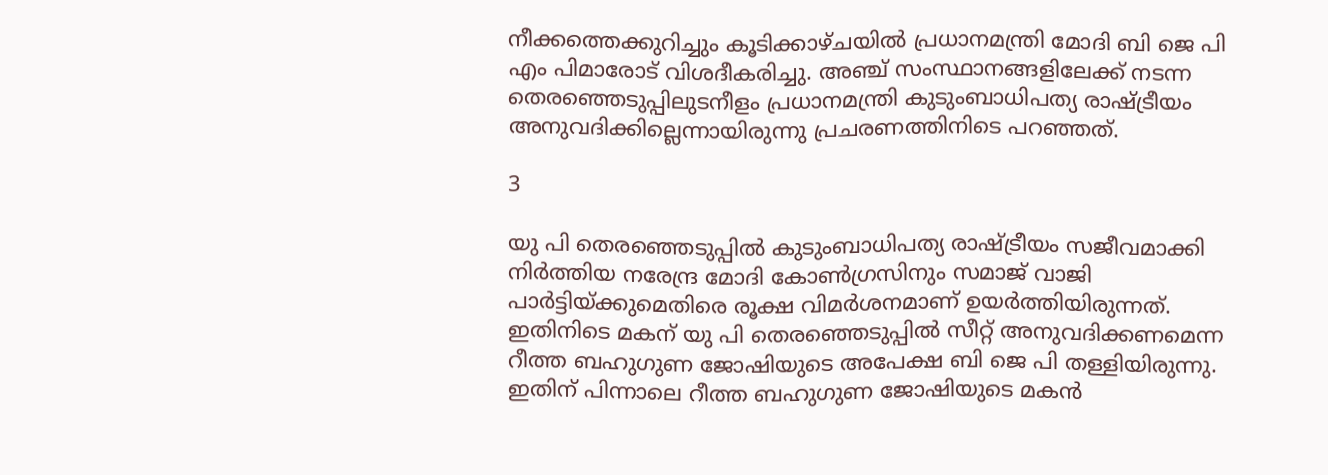നീക്കത്തെക്കുറിച്ചും കൂടിക്കാഴ്ചയില്‍ പ്രധാനമന്ത്രി മോദി ബി ജെ പി എം പിമാരോട് വിശദീകരിച്ചു. അഞ്ച് സംസ്ഥാനങ്ങളിലേക്ക് നടന്ന തെരഞ്ഞെടുപ്പിലുടനീളം പ്രധാനമന്ത്രി കുടുംബാധിപത്യ രാഷ്ട്രീയം അനുവദിക്കില്ലെന്നായിരുന്നു പ്രചരണത്തിനിടെ പറഞ്ഞത്.

3

യു പി തെരഞ്ഞെടുപ്പില്‍ കുടുംബാധിപത്യ രാഷ്ട്രീയം സജീവമാക്കി നിര്‍ത്തിയ നരേന്ദ്ര മോദി കോണ്‍ഗ്രസിനും സമാജ് വാജി പാര്‍ട്ടിയ്ക്കുമെതിരെ രൂക്ഷ വിമര്‍ശനമാണ് ഉയര്‍ത്തിയിരുന്നത്. ഇതിനിടെ മകന് യു പി തെരഞ്ഞെടുപ്പില്‍ സീറ്റ് അനുവദിക്കണമെന്ന റീത്ത ബഹുഗുണ ജോഷിയുടെ അപേക്ഷ ബി ജെ പി തള്ളിയിരുന്നു. ഇതിന് പിന്നാലെ റീത്ത ബഹുഗുണ ജോഷിയുടെ മകന്‍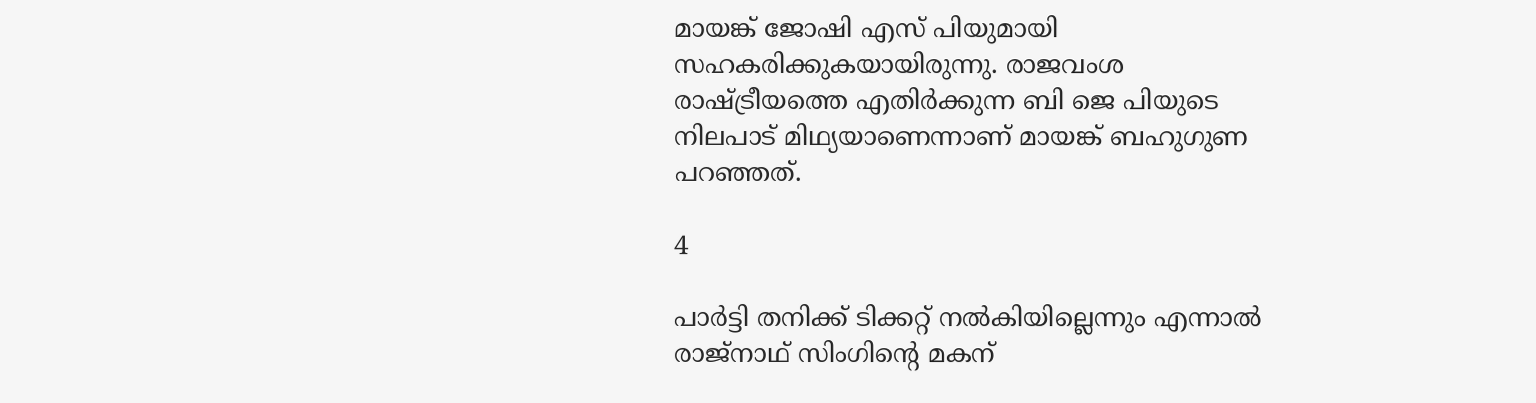മായങ്ക് ജോഷി എസ് പിയുമായി സഹകരിക്കുകയായിരുന്നു. രാജവംശ രാഷ്ട്രീയത്തെ എതിര്‍ക്കുന്ന ബി ജെ പിയുടെ നിലപാട് മിഥ്യയാണെന്നാണ് മായങ്ക് ബഹുഗുണ പറഞ്ഞത്.

4

പാര്‍ട്ടി തനിക്ക് ടിക്കറ്റ് നല്‍കിയില്ലെന്നും എന്നാല്‍ രാജ്‌നാഥ് സിംഗിന്റെ മകന്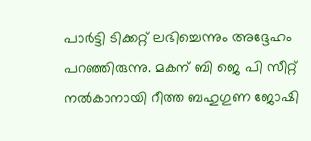പാര്‍ട്ടി ടിക്കറ്റ് ലഭിച്ചെന്നും അദ്ദേഹം പറഞ്ഞിരുന്നു. മകന് ബി ജെ പി സീറ്റ് നല്‍കാനായി റീത്ത ബഹുഗുണ ജോഷി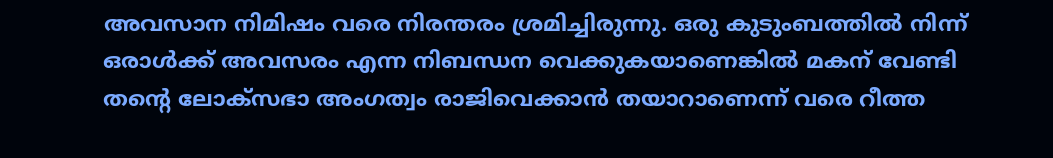അവസാന നിമിഷം വരെ നിരന്തരം ശ്രമിച്ചിരുന്നു. ഒരു കുടുംബത്തില്‍ നിന്ന് ഒരാള്‍ക്ക് അവസരം എന്ന നിബന്ധന വെക്കുകയാണെങ്കില്‍ മകന് വേണ്ടി തന്റെ ലോക്സഭാ അംഗത്വം രാജിവെക്കാന്‍ തയാറാണെന്ന് വരെ റീത്ത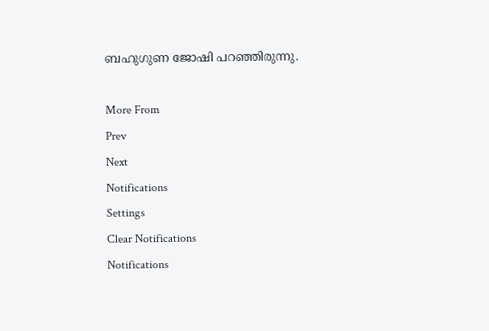ബഹുഗുണ ജോഷി പറഞ്ഞിരുന്നു.

More From
Prev
Next
Notifications
Settings
Clear Notifications
Notifications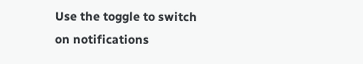Use the toggle to switch on notifications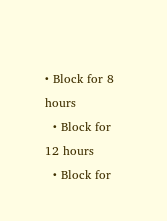• Block for 8 hours
  • Block for 12 hours
  • Block for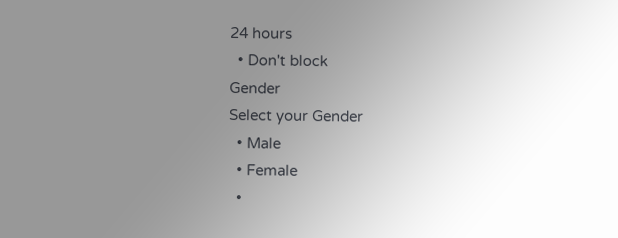24 hours
  • Don't block
Gender
Select your Gender
  • Male
  • Female
  •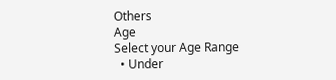Others
Age
Select your Age Range
  • Under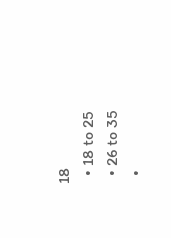18
  • 18 to 25
  • 26 to 35
  •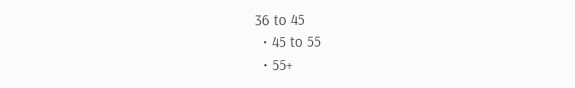36 to 45
  • 45 to 55
  • 55+